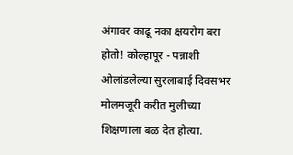अंगावर काढू नका क्षयरोग बरा होतो! कोल्हापूर - पन्नाशी ओलांडलेल्या सुरलाबाई दिवसभर मोलमजूरी करीत मुलीच्या शिक्षणाला बळ देत होत्या.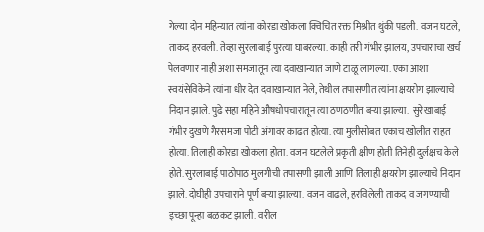गेल्या दोन महिन्यात त्यांना कोरडा खोकला क्विचित रक्त मिश्रीत थुंकी पडली. वजन घटले, ताकद हरवली. तेव्हा सुरलाबाई पुरत्या घाबरल्या. काही तरी गंभीर झालय, उपचाराचा खर्च पेलवणार नाही अशा समजातून त्या दवाखान्यात जाणे टाळू लागल्या. एका आशा स्वयंसेविकेने त्यांना धीर देत दवाखान्यात नेले, तेथील तपासणीत त्यांना क्षयरोग झाल्याचे निदान झाले. पुढे सहा महिने औषधोपचारातून त्या ठणठणीत बऱ्या झाल्या.  सुरेखाबाई गंभीर दुखणे गैरसमजा पोटी अंगावर काढत होत्या. त्या मुलीसोबत एकाच खोलीत राहत होत्या. तिलाही कोरडा खोकला होता. वजन घटलेले प्रकृती क्षीण होती तिनेही दुर्लक्षच केले होते. सुरलाबाई पाठोपाठ मुलगीची तपासणी झाली आणि तिलाही क्षयरोग झाल्याचे निदान झाले. दोघीही उपचाराने पूर्ण बऱ्या झाल्या. वजन वाढले, हरविलेली ताकद व जगण्याची इच्छा पून्हा बळकट झाली. वरील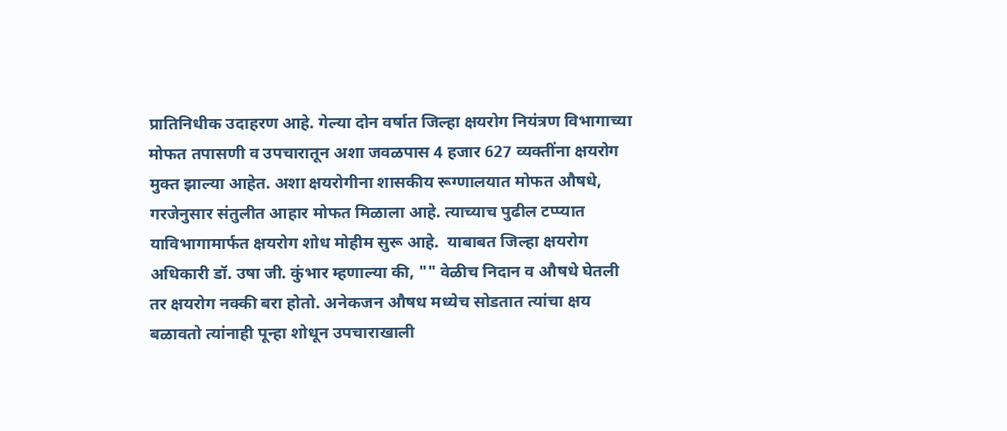प्रातिनिधीक उदाहरण आहे. गेल्या दोन वर्षात जिल्हा क्षयरोग नियंत्रण विभागाच्या मोफत तपासणी व उपचारातून अशा जवळपास 4 हजार 627 व्यक्तींना क्षयरोग मुक्त झाल्या आहेत. अशा क्षयरोगीना शासकीय रूग्णालयात मोफत औषधे, गरजेनुसार संतुलीत आहार मोफत मिळाला आहे. त्याच्याच पुढील टप्प्यात याविभागामार्फत क्षयरोग शोध मोहीम सुरू आहे.  याबाबत जिल्हा क्षयरोग अधिकारी डॉ. उषा जी. कुंभार म्हणाल्या की, "" वेळीच निदान व औषधे घेतली तर क्षयरोग नक्की बरा होतो. अनेकजन औषध मध्येच सोडतात त्यांचा क्षय बळावतो त्यांनाही पून्हा शोधून उपचाराखाली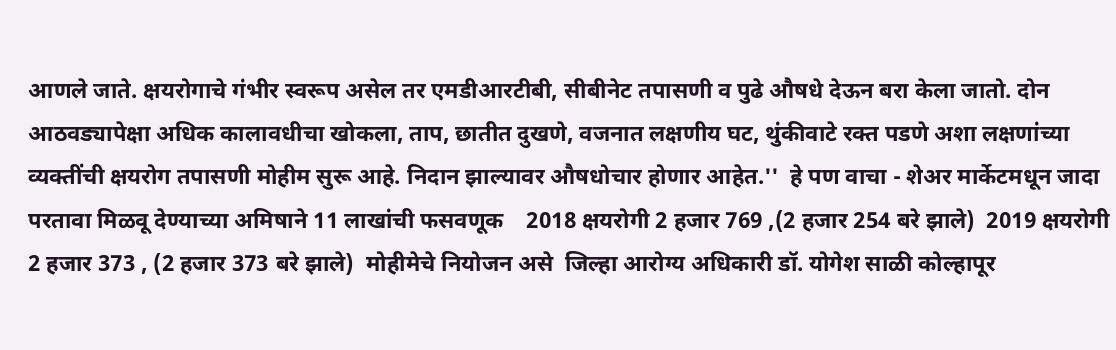आणले जाते. क्षयरोगाचे गंभीर स्वरूप असेल तर एमडीआरटीबी, सीबीनेट तपासणी व पुढे औषधे देऊन बरा केला जातो. दोन आठवड्यापेक्षा अधिक कालावधीचा खोकला, ताप, छातीत दुखणे, वजनात लक्षणीय घट, थुंकीवाटे रक्त पडणे अशा लक्षणांच्या व्यक्तींची क्षयरोग तपासणी मोहीम सुरू आहे. निदान झाल्यावर औषधोचार होणार आहेत.''  हे पण वाचा - शेअर मार्केटमधून जादा परतावा मिळवू देण्याच्या अमिषाने 11 लाखांची फसवणूक    2018 क्षयरोगी 2 हजार 769 ,(2 हजार 254 बरे झाले)  2019 क्षयरोगी 2 हजार 373 , (2 हजार 373 बरे झाले)  मोहीमेचे नियोजन असे  जिल्हा आरोग्य अधिकारी डॉ. योगेश साळी कोल्हापूर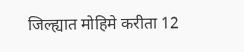जिल्ह्यात मोहिमे करीता 12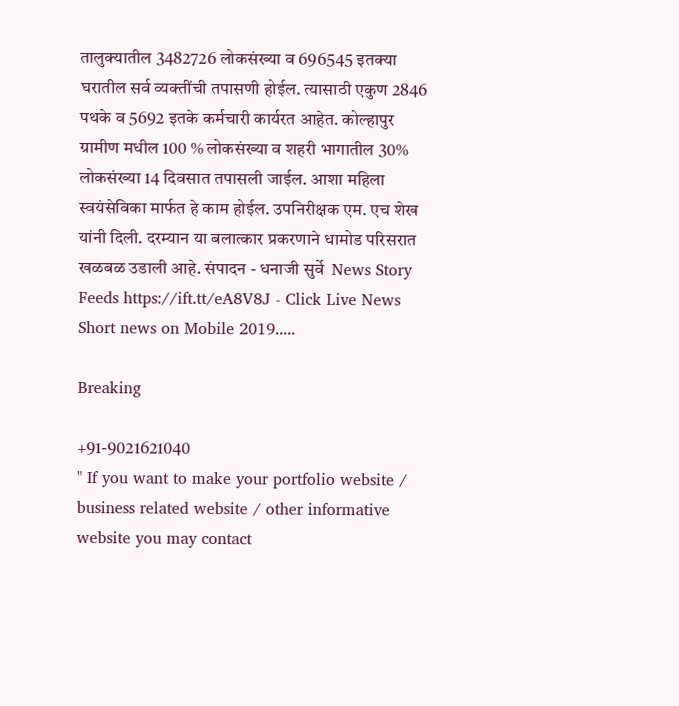तालुक्‍यातील 3482726 लोकसंख्या व 696545 इतक्‍या घरातील सर्व व्यक्तींची तपासणी होईल. त्यासाठी एकुण 2846 पथके व 5692 इतके कर्मचारी कार्यरत आहेत. कोल्हापुर ग्रामीण मधील 100 % लोकसंख्या व शहरी भागातील 30% लोकसंख्या 14 दिवसात तपासली जाईल. आशा महिला स्वयंसेविका मार्फत हे काम होईल. उपनिरीक्षक एम. एच शेख यांनी दिली. दरम्यान या बलात्कार प्रकरणाने धामोड परिसरात खळबळ उडाली आहे. संपादन - धनाजी सुर्वे  News Story Feeds https://ift.tt/eA8V8J - Click Live News Short news on Mobile 2019.....

Breaking

+91-9021621040
" If you want to make your portfolio website / business related website / other informative website you may contact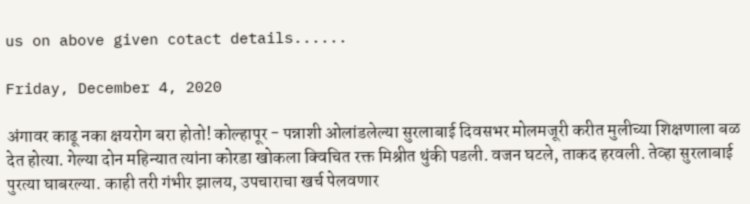us on above given cotact details......

Friday, December 4, 2020

अंगावर काढू नका क्षयरोग बरा होतो! कोल्हापूर - पन्नाशी ओलांडलेल्या सुरलाबाई दिवसभर मोलमजूरी करीत मुलीच्या शिक्षणाला बळ देत होत्या. गेल्या दोन महिन्यात त्यांना कोरडा खोकला क्विचित रक्त मिश्रीत थुंकी पडली. वजन घटले, ताकद हरवली. तेव्हा सुरलाबाई पुरत्या घाबरल्या. काही तरी गंभीर झालय, उपचाराचा खर्च पेलवणार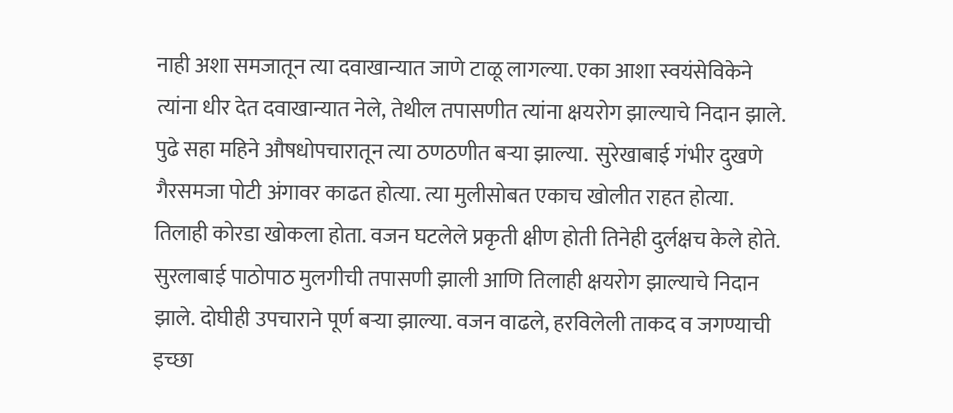नाही अशा समजातून त्या दवाखान्यात जाणे टाळू लागल्या. एका आशा स्वयंसेविकेने त्यांना धीर देत दवाखान्यात नेले, तेथील तपासणीत त्यांना क्षयरोग झाल्याचे निदान झाले. पुढे सहा महिने औषधोपचारातून त्या ठणठणीत बऱ्या झाल्या.  सुरेखाबाई गंभीर दुखणे गैरसमजा पोटी अंगावर काढत होत्या. त्या मुलीसोबत एकाच खोलीत राहत होत्या. तिलाही कोरडा खोकला होता. वजन घटलेले प्रकृती क्षीण होती तिनेही दुर्लक्षच केले होते. सुरलाबाई पाठोपाठ मुलगीची तपासणी झाली आणि तिलाही क्षयरोग झाल्याचे निदान झाले. दोघीही उपचाराने पूर्ण बऱ्या झाल्या. वजन वाढले, हरविलेली ताकद व जगण्याची इच्छा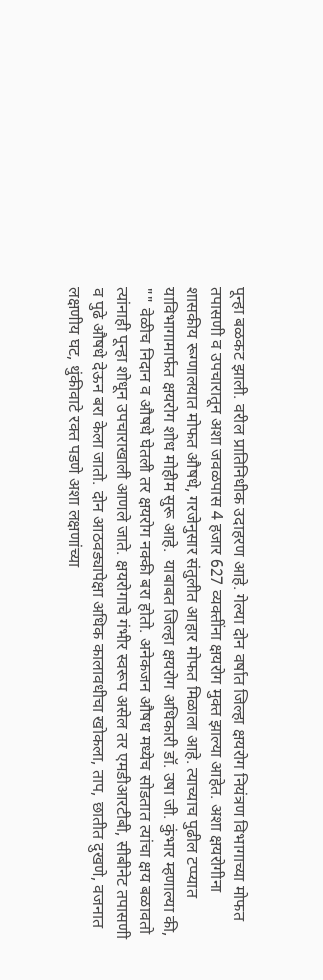पून्हा बळकट झाली. वरील प्रातिनिधीक उदाहरण आहे. गेल्या दोन वर्षात जिल्हा क्षयरोग नियंत्रण विभागाच्या मोफत तपासणी व उपचारातून अशा जवळपास 4 हजार 627 व्यक्तींना क्षयरोग मुक्त झाल्या आहेत. अशा क्षयरोगीना शासकीय रूग्णालयात मोफत औषधे, गरजेनुसार संतुलीत आहार मोफत मिळाला आहे. त्याच्याच पुढील टप्प्यात याविभागामार्फत क्षयरोग शोध मोहीम सुरू आहे.  याबाबत जिल्हा क्षयरोग अधिकारी डॉ. उषा जी. कुंभार म्हणाल्या की, "" वेळीच निदान व औषधे घेतली तर क्षयरोग नक्की बरा होतो. अनेकजन औषध मध्येच सोडतात त्यांचा क्षय बळावतो त्यांनाही पून्हा शोधून उपचाराखाली आणले जाते. क्षयरोगाचे गंभीर स्वरूप असेल तर एमडीआरटीबी, सीबीनेट तपासणी व पुढे औषधे देऊन बरा केला जातो. दोन आठवड्यापेक्षा अधिक कालावधीचा खोकला, ताप, छातीत दुखणे, वजनात लक्षणीय घट, थुंकीवाटे रक्त पडणे अशा लक्षणांच्या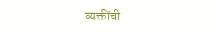व्यक्तींची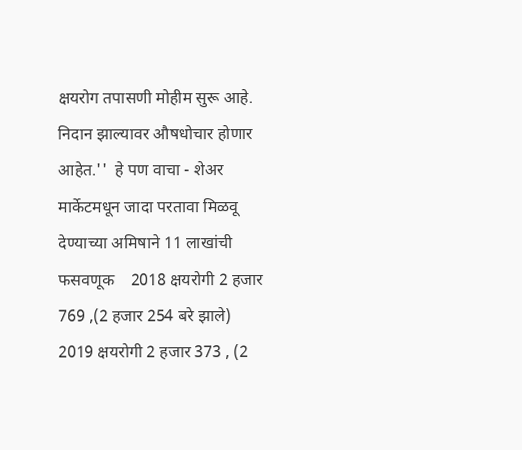क्षयरोग तपासणी मोहीम सुरू आहे. निदान झाल्यावर औषधोचार होणार आहेत.''  हे पण वाचा - शेअर मार्केटमधून जादा परतावा मिळवू देण्याच्या अमिषाने 11 लाखांची फसवणूक    2018 क्षयरोगी 2 हजार 769 ,(2 हजार 254 बरे झाले)  2019 क्षयरोगी 2 हजार 373 , (2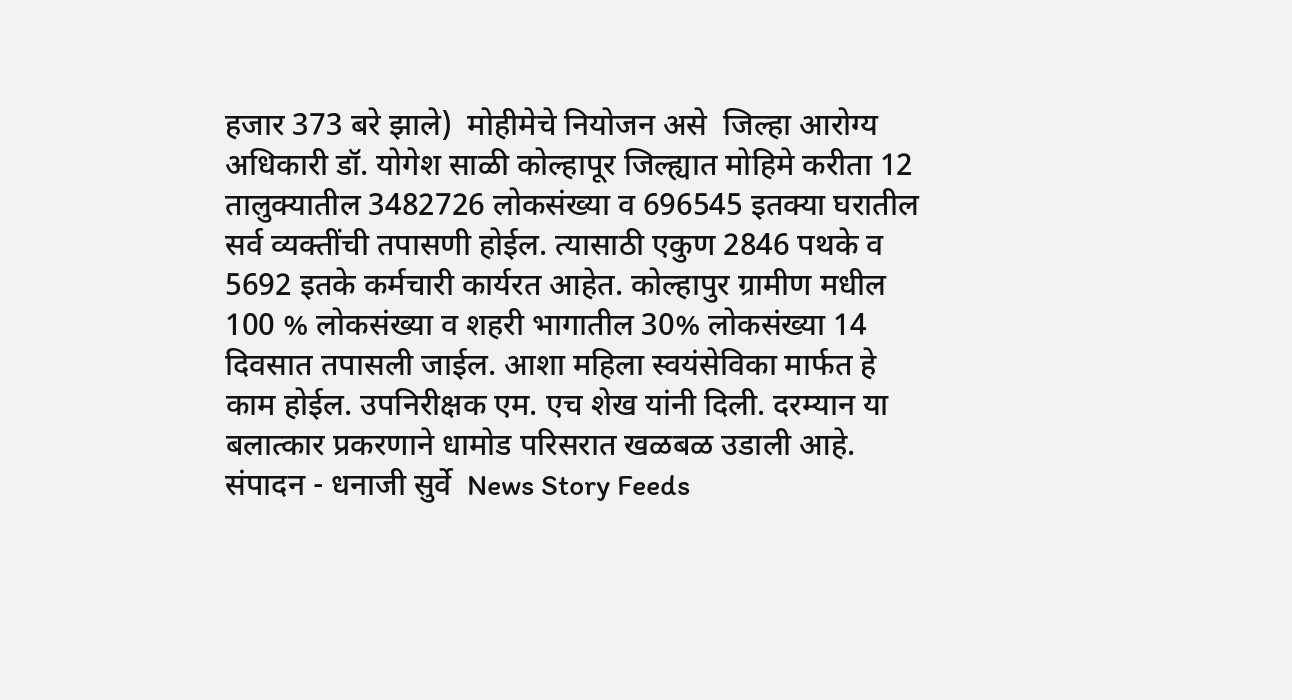हजार 373 बरे झाले)  मोहीमेचे नियोजन असे  जिल्हा आरोग्य अधिकारी डॉ. योगेश साळी कोल्हापूर जिल्ह्यात मोहिमे करीता 12 तालुक्‍यातील 3482726 लोकसंख्या व 696545 इतक्‍या घरातील सर्व व्यक्तींची तपासणी होईल. त्यासाठी एकुण 2846 पथके व 5692 इतके कर्मचारी कार्यरत आहेत. कोल्हापुर ग्रामीण मधील 100 % लोकसंख्या व शहरी भागातील 30% लोकसंख्या 14 दिवसात तपासली जाईल. आशा महिला स्वयंसेविका मार्फत हे काम होईल. उपनिरीक्षक एम. एच शेख यांनी दिली. दरम्यान या बलात्कार प्रकरणाने धामोड परिसरात खळबळ उडाली आहे. संपादन - धनाजी सुर्वे  News Story Feeds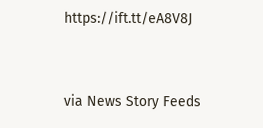https://ift.tt/eA8V8J


via News Story Feeds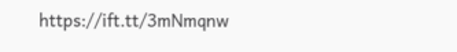https://ift.tt/3mNmqnw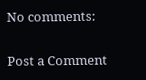No comments:

Post a Comment